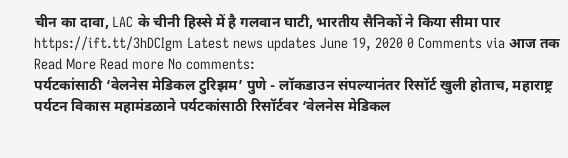चीन का दावा, LAC के चीनी हिस्से में है गलवान घाटी, भारतीय सैनिकों ने किया सीमा पार https://ift.tt/3hDCIgm Latest news updates June 19, 2020 0 Comments via आज तक Read More Read more No comments:
पर्यटकांसाठी ‘वेलनेस मेडिकल टुरिझम’ पुणे - लॉकडाउन संपल्यानंतर रिसॉर्ट खुली होताच, महाराष्ट्र पर्यटन विकास महामंडळाने पर्यटकांसाठी रिसॉर्टवर ‘वेलनेस मेडिकल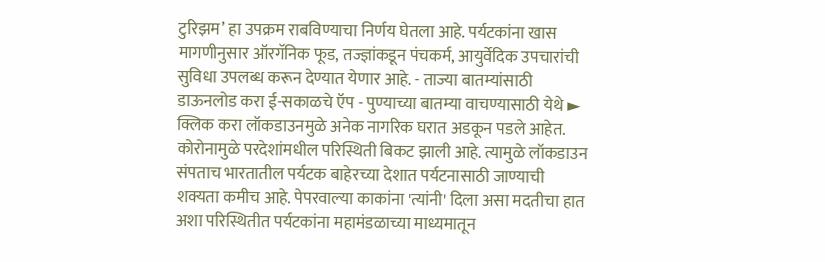टुरिझम’ हा उपक्रम राबविण्याचा निर्णय घेतला आहे. पर्यटकांना खास मागणीनुसार ऑरगॅनिक फूड, तज्ज्ञांकडून पंचकर्म, आयुर्वेदिक उपचारांची सुविधा उपलब्ध करून देण्यात येणार आहे. - ताज्या बातम्यांसाठी डाऊनलोड करा ई-सकाळचे ऍप - पुण्याच्या बातम्या वाचण्यासाठी येथे ► क्लिक करा लॉकडाउनमुळे अनेक नागरिक घरात अडकून पडले आहेत. कोरोनामुळे परदेशांमधील परिस्थिती बिकट झाली आहे. त्यामुळे लॉकडाउन संपताच भारतातील पर्यटक बाहेरच्या देशात पर्यटनासाठी जाण्याची शक्यता कमीच आहे. पेपरवाल्या काकांना 'त्यांनी' दिला असा मदतीचा हात अशा परिस्थितीत पर्यटकांना महामंडळाच्या माध्यमातून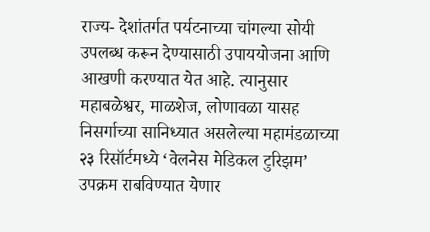राज्य- देशांतर्गत पर्यटनाच्या चांगल्या सोयी उपलब्ध करून देण्यासाठी उपाययोजना आणि आखणी करण्यात येत आहे. त्यानुसार महाबळेश्वर, माळशेज, लोणावळा यासह निसर्गाच्या सानिध्यात असलेल्या महामंडळाच्या २३ रिसॉर्टमध्ये ‘वेलनेस मेडिकल टुरिझम’ उपक्रम राबविण्यात येणार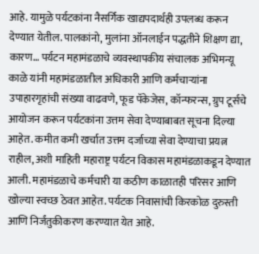आहे. यामुळे पर्यटकांना नैसर्गिक खाद्यपदार्थही उपलब्ध करून देण्यात येतील. पालकांनो, मुलांना ऑनलाईन पद्धतीने शिक्षण द्या, कारण... पर्यटन महामंडळाचे व्यवस्थापकीय संचालक अभिमन्यू काळे यांनी महामंडळातील अधिकारी आणि कर्मचाऱ्यांना उपाहारगृहांची संख्या वाढवणे, फूड पॅकेजेस, कॉन्फरन्स, ग्रुप टूर्सचे आयोजन करून पर्यटकांना उत्तम सेवा देण्याबाबत सूचना दिल्या आहेत. कमीत कमी खर्चात उत्तम दर्जाच्या सेवा देण्याचा प्रयत्न राहील, अशी माहिती महाराष्ट्र पर्यटन विकास महामंडळाकडून देण्यात आली. महामंडळाचे कर्मचारी या कठीण काळातही परिसर आणि खोल्या स्वच्छ ठेवत आहेत. पर्यटक निवासांची किरकोळ दुरुस्ती आणि निर्जंतुकीकरण करण्यात येत आहे.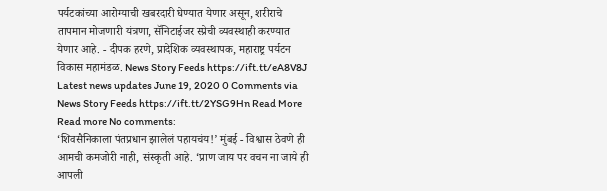पर्यटकांच्या आरोग्याची खबरदारी घेण्यात येणार असून, शरीराचे तापमान मोजणारी यंत्रणा, सॅनिटाईजर स्प्रेची व्यवस्थाही करण्यात येणार आहे. - दीपक हरणे, प्रादेशिक व्यवस्थापक, महाराष्ट्र पर्यटन विकास महामंडळ. News Story Feeds https://ift.tt/eA8V8J Latest news updates June 19, 2020 0 Comments via News Story Feeds https://ift.tt/2YSG9Hn Read More Read more No comments:
‘शिवसैनिकाला पंतप्रधान झालेलं पहायचंय!’ मुंबई - विश्वास ठेवणे ही आमची कमजोरी नाही, संस्कृती आहे. ‘प्राण जाय पर वचन ना जाये ही आपली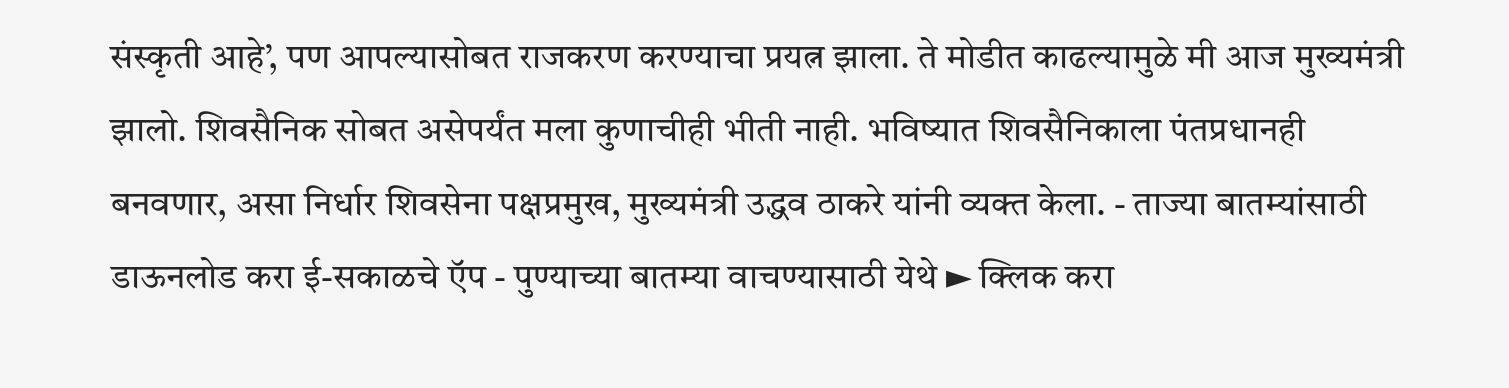संस्कृती आहे’, पण आपल्यासोबत राजकरण करण्याचा प्रयत्न झाला. ते मोडीत काढल्यामुळे मी आज मुख्यमंत्री झालो. शिवसैनिक सोबत असेपर्यंत मला कुणाचीही भीती नाही. भविष्यात शिवसैनिकाला पंतप्रधानही बनवणार, असा निर्धार शिवसेना पक्षप्रमुख, मुख्यमंत्री उद्धव ठाकरे यांनी व्यक्त केला. - ताज्या बातम्यांसाठी डाऊनलोड करा ई-सकाळचे ऍप - पुण्याच्या बातम्या वाचण्यासाठी येथे ► क्लिक करा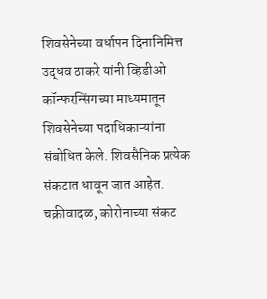शिवसेनेच्या वर्धापन दिनानिमित्त उद्धव ठाकरे यांनी व्हिडीओ कॉन्फरन्सिंगच्या माध्यमातून शिवसेनेच्या पदाधिकाऱ्यांना संबोधित केले. शिवसैनिक प्रत्येक संकटात धावून जात आहेत. चक्रीवादळ, कोरोनाच्या संकट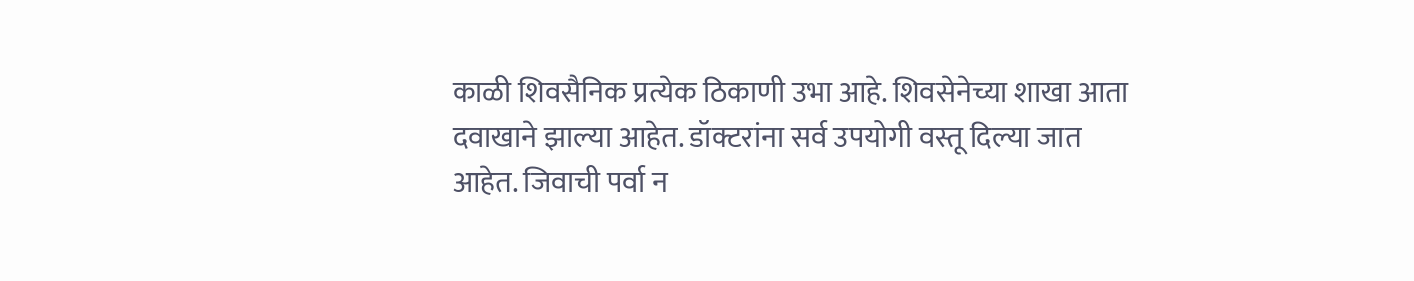काळी शिवसैनिक प्रत्येक ठिकाणी उभा आहे. शिवसेनेच्या शाखा आता दवाखाने झाल्या आहेत. डॉक्टरांना सर्व उपयोगी वस्तू दिल्या जात आहेत. जिवाची पर्वा न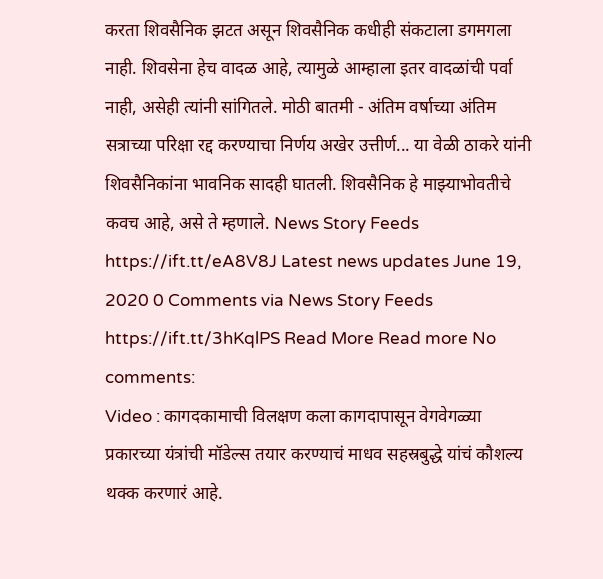करता शिवसैनिक झटत असून शिवसैनिक कधीही संकटाला डगमगला नाही. शिवसेना हेच वादळ आहे, त्यामुळे आम्हाला इतर वादळांची पर्वा नाही, असेही त्यांनी सांगितले. मोठी बातमी - अंतिम वर्षाच्या अंतिम सत्राच्या परिक्षा रद्द करण्याचा निर्णय अखेर उत्तीर्ण... या वेळी ठाकरे यांनी शिवसैनिकांना भावनिक सादही घातली. शिवसैनिक हे माझ्याभोवतीचे कवच आहे, असे ते म्हणाले. News Story Feeds https://ift.tt/eA8V8J Latest news updates June 19, 2020 0 Comments via News Story Feeds https://ift.tt/3hKqlPS Read More Read more No comments:
Video : कागदकामाची विलक्षण कला कागदापासून वेगवेगळ्या प्रकारच्या यंत्रांची मॉडेल्स तयार करण्याचं माधव सहस्रबुद्धे यांचं कौशल्य थक्क करणारं आहे.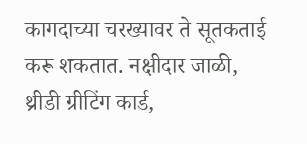कागदाच्या चरख्यावर ते सूतकताई करू शकतात. नक्षीदार जाळी, थ्रीडी ग्रीटिंग कार्ड,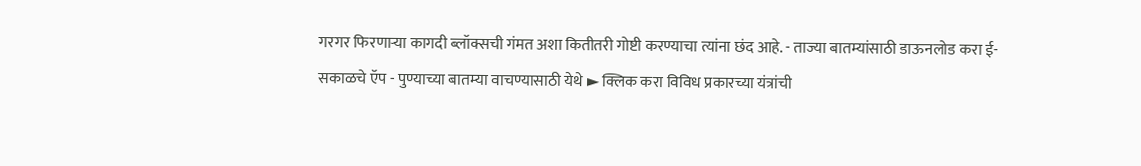गरगर फिरणाऱ्या कागदी ब्लॉक्सची गंमत अशा कितीतरी गोष्टी करण्याचा त्यांना छंद आहे. - ताज्या बातम्यांसाठी डाऊनलोड करा ई-सकाळचे ऍप - पुण्याच्या बातम्या वाचण्यासाठी येथे ► क्लिक करा विविध प्रकारच्या यंत्रांची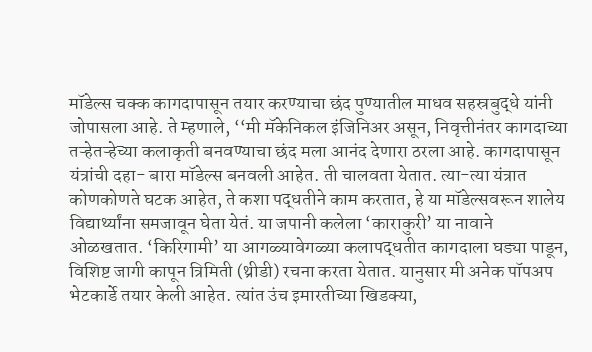मॉडेल्स चक्क कागदापासून तयार करण्याचा छंद पुण्यातील माधव सहस्रबुद्धे यांनी जोपासला आहे. ते म्हणाले, ‘‘मी मॅकेनिकल इंजिनिअर असून, निवृत्तीनंतर कागदाच्या तऱ्हेतऱ्हेच्या कलाकृती बनवण्याचा छंद मला आनंद देणारा ठरला आहे. कागदापासून यंत्रांची दहा- बारा मॉडेल्स बनवली आहेत. ती चालवता येतात. त्या-त्या यंत्रात कोणकोणते घटक आहेत, ते कशा पद्धतीने काम करतात, हे या मॉडेल्सवरून शालेय विद्यार्थ्यांना समजावून घेता येतं. या जपानी कलेला ‘काराकुरी’ या नावाने ओळखतात. ‘किरिगामी’ या आगळ्यावेगळ्या कलापद्धतीत कागदाला घड्या पाडून, विशिष्ट जागी कापून त्रिमिती (थ्रीडी) रचना करता येतात. यानुसार मी अनेक पॉपअप भेटकार्डे तयार केली आहेत. त्यांत उंच इमारतीच्या खिडक्या,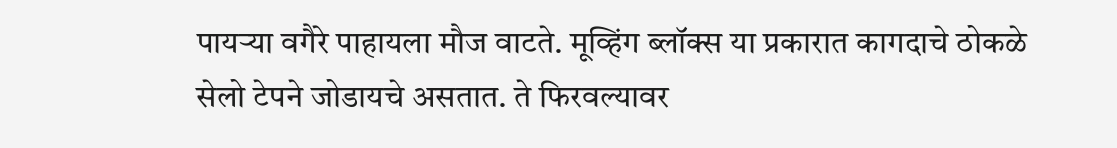पायऱ्या वगैरे पाहायला मौज वाटते. मूव्हिंग ब्लॉक्स या प्रकारात कागदाचे ठोकळे सेलो टेपने जोडायचे असतात. ते फिरवल्यावर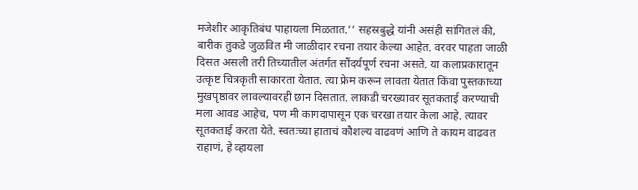मजेशीर आकृतिबंध पाहायला मिळतात.’’ सहस्रबुद्धे यांनी असंही सांगितलं की, बारीक तुकडे जुळवित मी जाळीदार रचना तयार केल्या आहेत. वरवर पाहता जाळी दिसत असली तरी तिच्यातील अंतर्गत सौंदर्यपूर्ण रचना असते. या कलाप्रकारातून उत्कृष्ट चित्रकृती साकारता येतात. त्या फ्रेम करून लावता येतात किंवा पुस्तकाच्या मुखपृष्ठावर लावल्यावरही छान दिसतात. लाकडी चरख्यावर सूतकताई करण्याची मला आवड आहेच, पण मी कागदापासून एक चरखा तयार केला आहे. त्यावर सूतकताई करता येते. स्वतःच्या हाताचं कौशल्य वाढवणं आणि ते कायम वाढवत राहाणं, हे व्हायला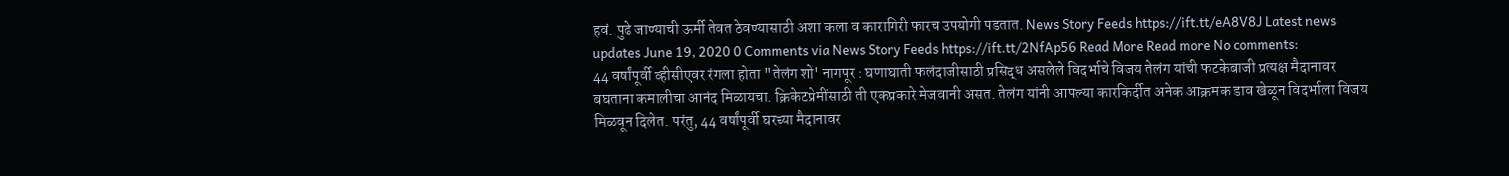हवं. पुढे जाण्याची ऊर्मी तेवत ठेवण्यासाठी अशा कला व कारागिरी फारच उपयोगी पडतात. News Story Feeds https://ift.tt/eA8V8J Latest news updates June 19, 2020 0 Comments via News Story Feeds https://ift.tt/2NfAp56 Read More Read more No comments:
44 वर्षांपूर्वी व्हीसीएवर रंगला होता "तेलंग शो' नागपूर : घणाघाती फलंदाजीसाठी प्रसिद्ध असलेले विदर्भाचे विजय तेलंग यांची फटकेबाजी प्रत्यक्ष मैदानावर बघताना कमालीचा आनंद मिळायचा. क्रिकेटप्रेमींसाठी ती एकप्रकारे मेजवानी असत. तेलंग यांनी आपल्या कारकिर्दीत अनेक आक्रमक डाव खेळून विदर्भाला विजय मिळवून दिलेत. परंतु, 44 वर्षांपूर्वी घरच्या मैदानावर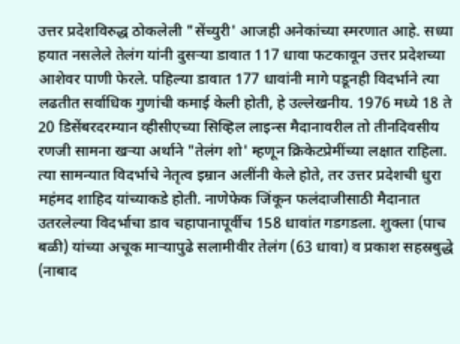उत्तर प्रदेशविरुद्ध ठोकलेली "सेंच्युरी' आजही अनेकांच्या स्मरणात आहे. सध्या हयात नसलेले तेलंग यांनी दुसऱ्या डावात 117 धावा फटकावून उत्तर प्रदेशच्या आशेवर पाणी फेरले. पहिल्या डावात 177 धावांनी मागे पडूनही विदर्भाने त्या लढतीत सर्वाधिक गुणांची कमाई केली होती, हे उल्लेखनीय. 1976 मध्ये 18 ते 20 डिसेंबरदरम्यान व्हीसीएच्या सिव्हिल लाइन्स मैदानावरील तो तीनदिवसीय रणजी सामना खऱ्या अर्थाने "तेलंग शो' म्हणून क्रिकेटप्रेमींच्या लक्षात राहिला. त्या सामन्यात विदर्भाचे नेतृत्व इम्रान अलींनी केले होते, तर उत्तर प्रदेशची धुरा महंमद शाहिद यांच्याकडे होती. नाणेफेक जिंकून फलंदाजीसाठी मैदानात उतरलेल्या विदर्भाचा डाव चहापानापूर्वीच 158 धावांत गडगडला. शुक्ला (पाच बळी) यांच्या अचूक माऱ्यापुढे सलामीवीर तेलंग (63 धावा) व प्रकाश सहस्रबुद्धे (नाबाद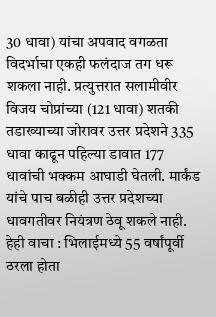30 धावा) यांचा अपवाद वगळता विदर्भाचा एकही फलंदाज तग धरू शकला नाही. प्रत्युत्तरात सलामीवीर विजय चोप्रांच्या (121 धावा) शतकी तडाख्याच्या जोरावर उत्तर प्रदेशने 335 धावा काढून पहिल्या डावात 177 धावांची भक्कम आघाडी घेतली. मार्कंड यांचे पाच बळीही उत्तर प्रदेशच्या धावगतीवर नियंत्रण ठेवू शकले नाही. हेही वाचा : भिलाईमध्ये 55 वर्षांपूर्वी ठरला होता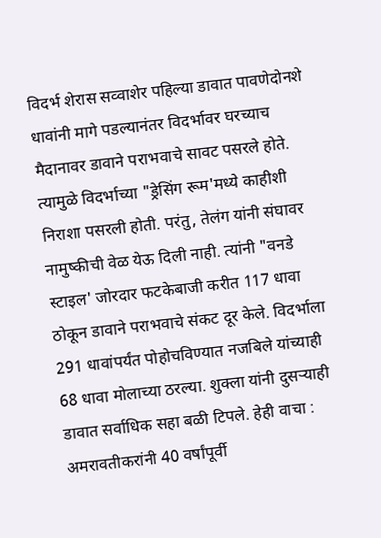विदर्भ शेरास सव्वाशेर पहिल्या डावात पावणेदोनशे धावांनी मागे पडल्यानंतर विदर्भावर घरच्याच मैदानावर डावाने पराभवाचे सावट पसरले होते. त्यामुळे विदर्भाच्या "ड्रेसिंग रूम'मध्ये काहीशी निराशा पसरली होती. परंतु, तेलंग यांनी संघावर नामुष्कीची वेळ येऊ दिली नाही. त्यांनी "वनडे स्टाइल' जोरदार फटकेबाजी करीत 117 धावा ठोकून डावाने पराभवाचे संकट दूर केले. विदर्भाला 291 धावांपर्यंत पोहोचविण्यात नजबिले यांच्याही 68 धावा मोलाच्या ठरल्या. शुक्ला यांनी दुसऱ्याही डावात सर्वाधिक सहा बळी टिपले. हेही वाचा : अमरावतीकरांनी 40 वर्षांपूर्वी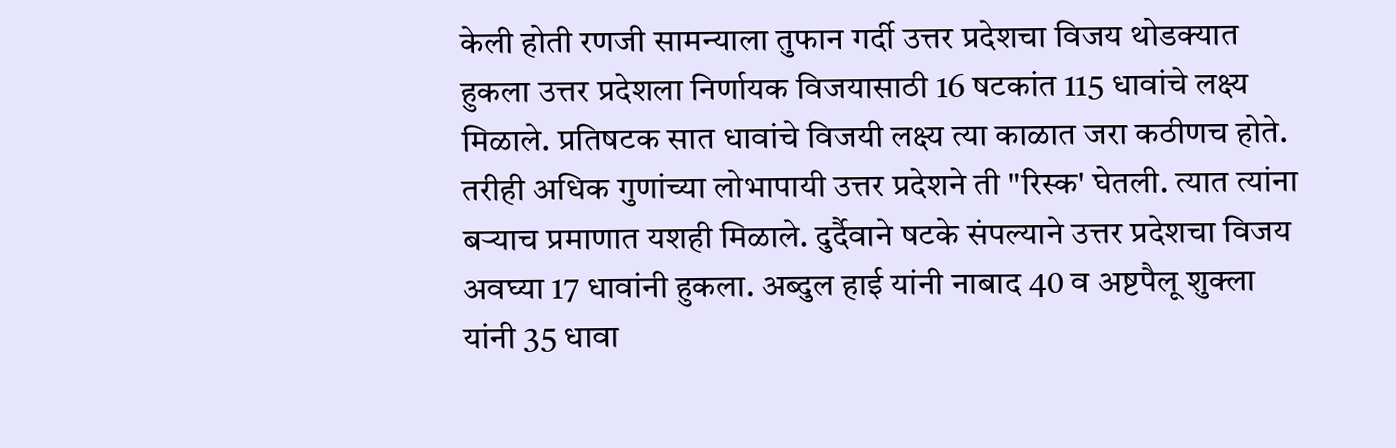केली होती रणजी सामन्याला तुफान गर्दी उत्तर प्रदेशचा विजय थोडक्यात हुकला उत्तर प्रदेशला निर्णायक विजयासाठी 16 षटकांत 115 धावांचे लक्ष्य मिळाले. प्रतिषटक सात धावांचे विजयी लक्ष्य त्या काळात जरा कठीणच होते. तरीही अधिक गुणांच्या लोभापायी उत्तर प्रदेशने ती "रिस्क' घेतली. त्यात त्यांना बऱ्याच प्रमाणात यशही मिळाले. दुर्दैवाने षटके संपल्याने उत्तर प्रदेशचा विजय अवघ्या 17 धावांनी हुकला. अब्दुल हाई यांनी नाबाद 40 व अष्टपैलू शुक्ला यांनी 35 धावा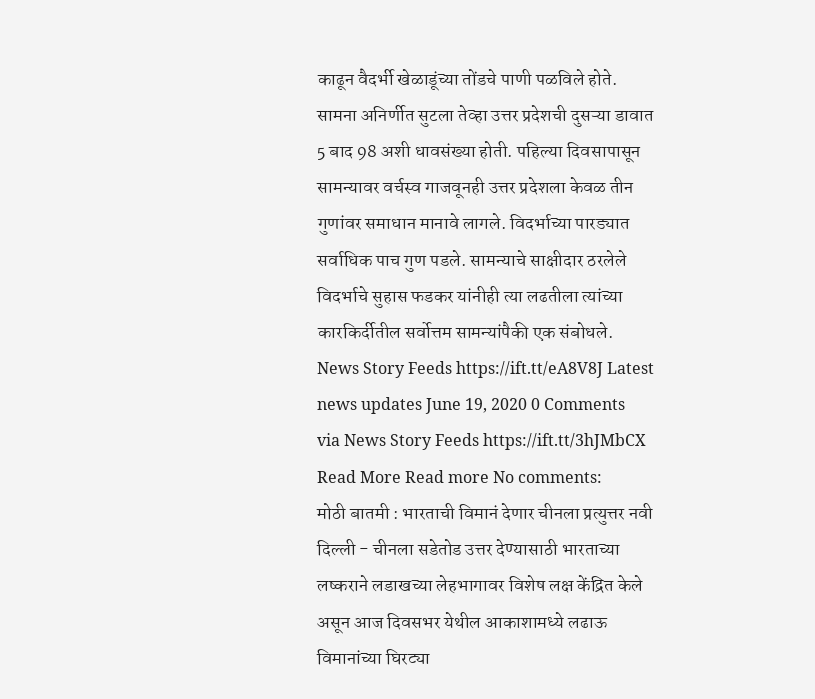काढून वैदर्भी खेळाडूंच्या तोंडचे पाणी पळविले होते. सामना अनिर्णीत सुटला तेव्हा उत्तर प्रदेशची दुसऱ्या डावात 5 बाद 98 अशी धावसंख्या होती. पहिल्या दिवसापासून सामन्यावर वर्चस्व गाजवूनही उत्तर प्रदेशला केवळ तीन गुणांवर समाधान मानावे लागले. विदर्भाच्या पारड्यात सर्वाधिक पाच गुण पडले. सामन्याचे साक्षीदार ठरलेले विदर्भाचे सुहास फडकर यांनीही त्या लढतीला त्यांच्या कारकिर्दीतील सर्वोत्तम सामन्यांपैकी एक संबोधले. News Story Feeds https://ift.tt/eA8V8J Latest news updates June 19, 2020 0 Comments via News Story Feeds https://ift.tt/3hJMbCX Read More Read more No comments:
मोठी बातमी : भारताची विमानं देणार चीनला प्रत्युत्तर नवी दिल्ली - चीनला सडेतोड उत्तर देण्यासाठी भारताच्या लष्कराने लडाखच्या लेहभागावर विशेष लक्ष केंद्रित केले असून आज दिवसभर येथील आकाशामध्ये लढाऊ विमानांच्या घिरट्या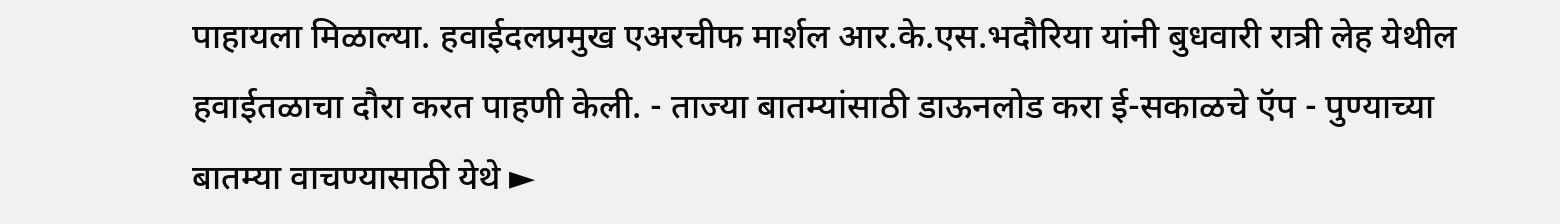पाहायला मिळाल्या. हवाईदलप्रमुख एअरचीफ मार्शल आर.के.एस.भदौरिया यांनी बुधवारी रात्री लेह येथील हवाईतळाचा दौरा करत पाहणी केली. - ताज्या बातम्यांसाठी डाऊनलोड करा ई-सकाळचे ऍप - पुण्याच्या बातम्या वाचण्यासाठी येथे ►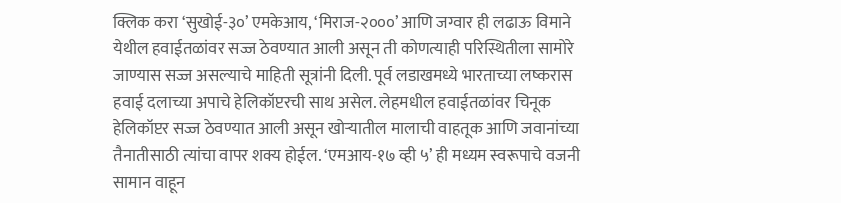क्लिक करा ‘सुखोई-३०’ एमकेआय, ‘मिराज-२०००’ आणि जग्वार ही लढाऊ विमाने येथील हवाईतळांवर सज्ज ठेवण्यात आली असून ती कोणत्याही परिस्थितीला सामोरे जाण्यास सज्ज असल्याचे माहिती सूत्रांनी दिली. पूर्व लडाखमध्ये भारताच्या लष्करास हवाई दलाच्या अपाचे हेलिकॉप्टरची साथ असेल. लेहमधील हवाईतळांवर चिनूक हेलिकॉप्टर सज्ज ठेवण्यात आली असून खोऱ्यातील मालाची वाहतूक आणि जवानांच्या तैनातीसाठी त्यांचा वापर शक्य होईल. ‘एमआय-१७ व्ही ५’ ही मध्यम स्वरूपाचे वजनी सामान वाहून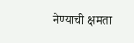नेण्याची क्षमता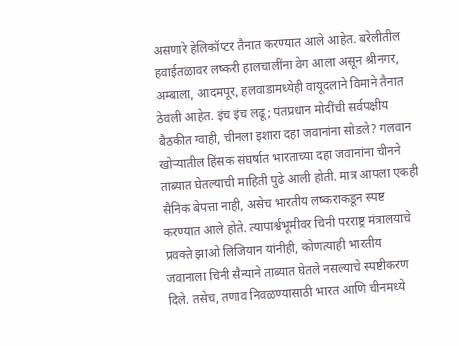असणारे हेलिकॉप्टर तैनात करण्यात आले आहेत. बरेलीतील हवाईतळावर लष्करी हालचालींना वेग आला असून श्रीनगर, अम्बाला, आदमपूर, हलवाडामध्येही वायूदलाने विमाने तैनात ठेवली आहेत. इंच इंच लढू; पंतप्रधान मोदींची सर्वपक्षीय बैठकीत ग्वाही, चीनला इशारा दहा जवानांना सोडले? गलवान खोऱ्यातील हिंसक संघर्षात भारताच्या दहा जवानांना चीनने ताब्यात घेतल्याची माहिती पुढे आली होती. मात्र आपला एकही सैनिक बेपत्ता नाही, असेच भारतीय लष्कराकडून स्पष्ट करण्यात आले होते. त्यापार्श्वभूमीवर चिनी परराष्ट्र मंत्रालयाचे प्रवक्ते झाओ लिजियान यांनीही, कोणत्याही भारतीय जवानाला चिनी सैन्याने ताब्यात घेतले नसल्याचे स्पष्टीकरण दिले. तसेच, तणाव निवळण्यासाठी भारत आणि चीनमध्ये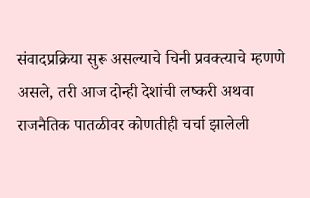संवादप्रक्रिया सुरू असल्याचे चिनी प्रवक्त्याचे म्हणणे असले, तरी आज दोन्ही देशांची लष्करी अथवा राजनैतिक पातळीवर कोणतीही चर्चा झालेली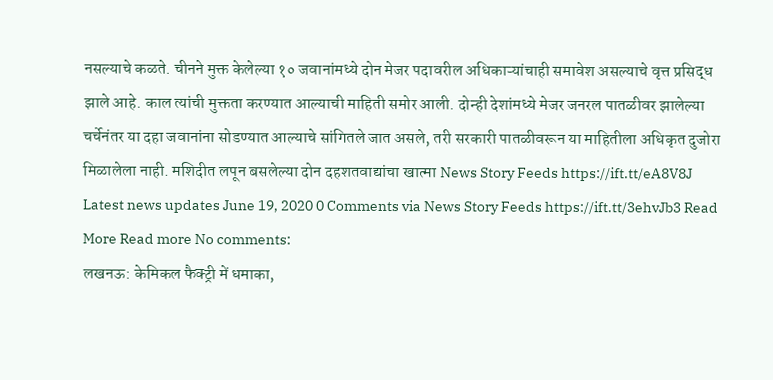नसल्याचे कळते. चीनने मुक्त केलेल्या १० जवानांमध्ये दोन मेजर पदावरील अधिकाऱ्यांचाही समावेश असल्याचे वृत्त प्रसिद्ध झाले आहे. काल त्यांची मुक्तता करण्यात आल्याची माहिती समोर आली. दोन्ही देशांमध्ये मेजर जनरल पातळीवर झालेल्या चर्चेनंतर या दहा जवानांना सोडण्यात आल्याचे सांगितले जात असले, तरी सरकारी पातळीवरून या माहितीला अधिकृत दुजोरा मिळालेला नाही. मशिदीत लपून बसलेल्या दोन दहशतवाद्यांचा खात्मा News Story Feeds https://ift.tt/eA8V8J Latest news updates June 19, 2020 0 Comments via News Story Feeds https://ift.tt/3ehvJb3 Read More Read more No comments:
लखनऊ: केमिकल फैक्ट्री में धमाका,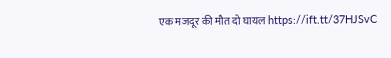एक मजदूर की मौत दो घायल https://ift.tt/37HJSvC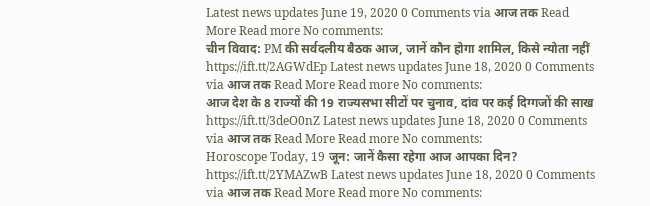Latest news updates June 19, 2020 0 Comments via आज तक Read More Read more No comments:
चीन विवाद: PM की सर्वदलीय बैठक आज, जानें कौन होगा शामिल, किसे न्योता नहीं https://ift.tt/2AGWdEp Latest news updates June 18, 2020 0 Comments via आज तक Read More Read more No comments:
आज देश के 8 राज्यों की 19 राज्यसभा सीटों पर चुनाव, दांव पर कई दिग्गजों की साख https://ift.tt/3deO0nZ Latest news updates June 18, 2020 0 Comments via आज तक Read More Read more No comments:
Horoscope Today, 19 जून: जानें कैसा रहेगा आज आपका दिन? https://ift.tt/2YMAZwB Latest news updates June 18, 2020 0 Comments via आज तक Read More Read more No comments: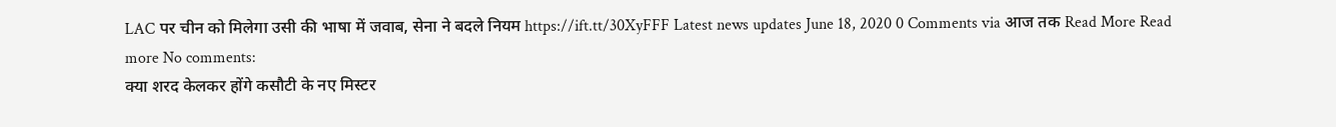LAC पर चीन को मिलेगा उसी की भाषा में जवाब, सेना ने बदले नियम https://ift.tt/30XyFFF Latest news updates June 18, 2020 0 Comments via आज तक Read More Read more No comments:
क्या शरद केलकर होंगे कसौटी के नए मिस्टर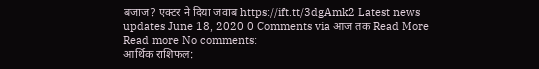बजाज? एक्टर ने दिया जवाब https://ift.tt/3dgAmk2 Latest news updates June 18, 2020 0 Comments via आज तक Read More Read more No comments:
आर्थिक राशिफल: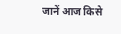जानें आज किसे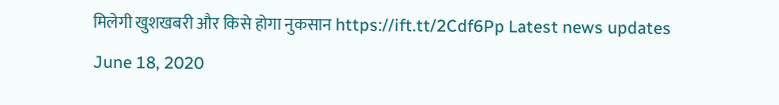मिलेगी खुशखबरी और किसे होगा नुकसान https://ift.tt/2Cdf6Pp Latest news updates June 18, 2020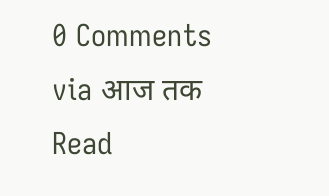0 Comments via आज तक Read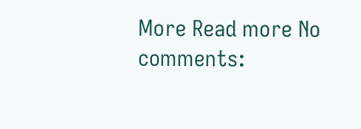More Read more No comments: